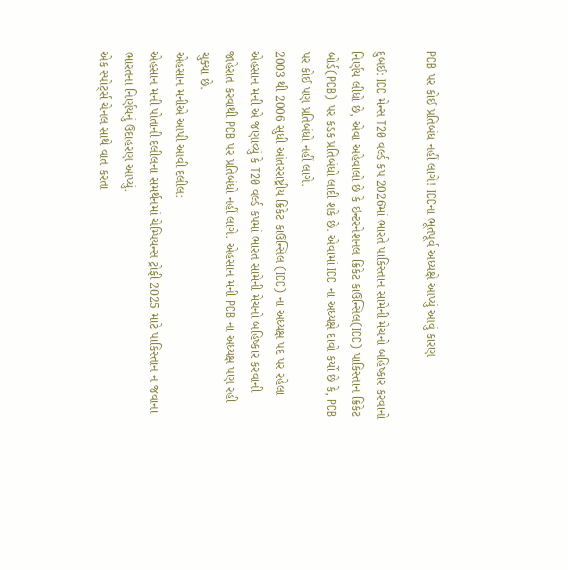PCB પર કોઈ પ્રતિબંધ નહીં લાગે! ICCના ભૂતપૂર્વ અધ્યક્ષે આપ્યું આવું કારણ

દુબઈ: ICC મેન્સ T20 વર્લ્ડ કપ 2026માં ભારતે પાકિસ્તાન સામેની મેચનો બહિષ્કાર કરવાનો નિર્ણય લીધો છે, એવા અહેવાલો છે કે ઇન્ટરનેશનલ ક્રિકેટ કાઉન્સિલ(ICC) પાકિસ્તાન ક્રિકેટ બોર્ડ(PCB) પર કડક પ્રતિબંધો લાદી શકે છે. એવામાં ICC ના અધ્યક્ષે દાવો કર્યો છે કે, PCB પર કોઈ પણ પ્રતિબંધો નહીં લાગે.
2003 થી 2006 સુધી આંતરરાષ્ટ્રીય ક્રિકેટ કાઉન્સિલ (ICC) ના અધ્યક્ષ પદ પર રહેલા એહસાન મની એ જણાવ્યું કે T20 વર્લ્ડ કપમાં ભારત સામેની મેચનો બહિષ્કાર કરવાની જાહેરાત કરવાથી PCB પર પ્રતિબંધો નહીં લાગે. એહસાન મની PCB ના અધ્યક્ષ પણ રહી ચુક્યા છે.
એહસાન મનીએ આપી આવી દલીલ:
એહસાન મની પોતાની દલીલના સમર્થનમાં ચેમ્પિયન્સ ટ્રોફી 2025 માટે પાકિસ્તાન ન જવાના ભારતના નિર્ણયનું ઉદાહરણ આપ્યું.
એક સ્પોર્ટ્સ ચેનલ સાથે વાત કરતા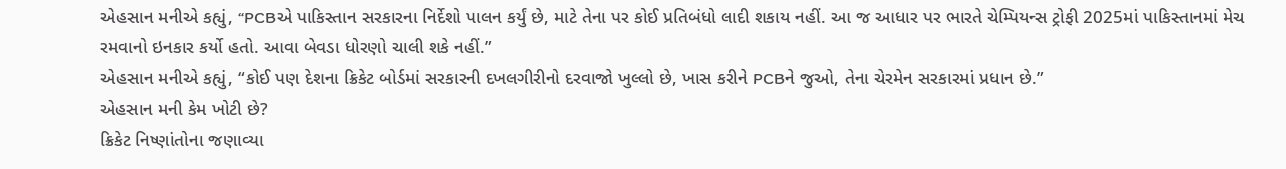એહસાન મનીએ કહ્યું, “PCBએ પાકિસ્તાન સરકારના નિર્દેશો પાલન કર્યું છે, માટે તેના પર કોઈ પ્રતિબંધો લાદી શકાય નહીં. આ જ આધાર પર ભારતે ચેમ્પિયન્સ ટ્રોફી 2025માં પાકિસ્તાનમાં મેચ રમવાનો ઇનકાર કર્યો હતો. આવા બેવડા ધોરણો ચાલી શકે નહીં.”
એહસાન મનીએ કહ્યું, “કોઈ પણ દેશના ક્રિકેટ બોર્ડમાં સરકારની દખલગીરીનો દરવાજો ખુલ્લો છે, ખાસ કરીને PCBને જુઓ, તેના ચેરમેન સરકારમાં પ્રધાન છે.”
એહસાન મની કેમ ખોટી છે?
ક્રિકેટ નિષ્ણાંતોના જણાવ્યા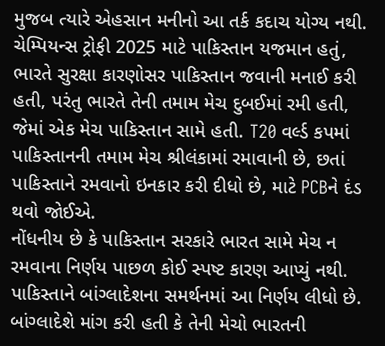મુજબ ત્યારે એહસાન મનીનો આ તર્ક કદાચ યોગ્ય નથી. ચેમ્પિયન્સ ટ્રોફી 2025 માટે પાકિસ્તાન યજમાન હતું, ભારતે સુરક્ષા કારણોસર પાકિસ્તાન જવાની મનાઈ કરી હતી, પરંતુ ભારતે તેની તમામ મેચ દુબઈમાં રમી હતી, જેમાં એક મેચ પાકિસ્તાન સામે હતી. T20 વર્લ્ડ કપમાં પાકિસ્તાનની તમામ મેચ શ્રીલંકામાં રમાવાની છે, છતાં પાકિસ્તાને રમવાનો ઇનકાર કરી દીધો છે, માટે PCBને દંડ થવો જોઈએ.
નોંધનીય છે કે પાકિસ્તાન સરકારે ભારત સામે મેચ ન રમવાના નિર્ણય પાછળ કોઈ સ્પષ્ટ કારણ આપ્યું નથી. પાકિસ્તાને બાંગ્લાદેશના સમર્થનમાં આ નિર્ણય લીધો છે. બાંગ્લાદેશે માંગ કરી હતી કે તેની મેચો ભારતની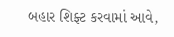બહાર શિફ્ટ કરવામાં આવે,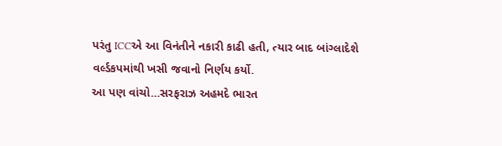પરંતુ ICCએ આ વિનંતીને નકારી કાઢી હતી, ત્યાર બાદ બાંગ્લાદેશે વર્લ્ડકપમાંથી ખસી જવાનો નિર્ણય કર્યો.
આ પણ વાંચો…સરફરાઝ અહમદે ભારત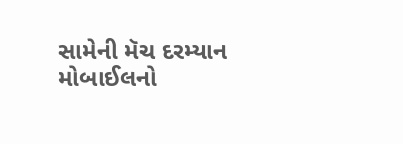સામેની મૅચ દરમ્યાન મોબાઈલનો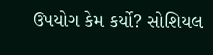ઉપયોગ કેમ કર્યો? સોશિયલ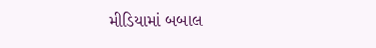મીડિયામાં બબાલ